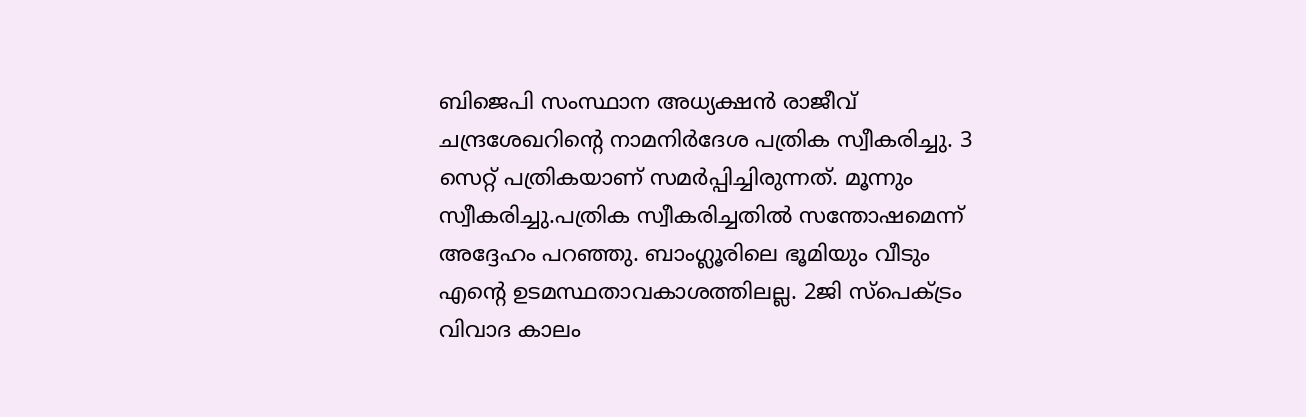ബിജെപി സംസ്ഥാന അധ്യക്ഷൻ രാജീവ് ചന്ദ്രശേഖറിന്റെ നാമനിർദേശ പത്രിക സ്വീകരിച്ചു. 3 സെറ്റ് പത്രികയാണ് സമർപ്പിച്ചിരുന്നത്. മൂന്നും സ്വീകരിച്ചു.പത്രിക സ്വീകരിച്ചതിൽ സന്തോഷമെന്ന് അദ്ദേഹം പറഞ്ഞു. ബാംഗ്ലൂരിലെ ഭൂമിയും വീടും എൻ്റെ ഉടമസ്ഥതാവകാശത്തിലല്ല. 2ജി സ്പെക്ട്രം വിവാദ കാലം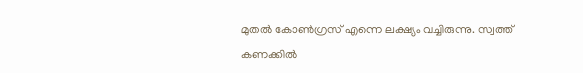മുതൽ കോൺഗ്രസ് എന്നെ ലക്ഷ്യം വച്ചിരുന്നു. സ്വത്ത് കണക്കിൽ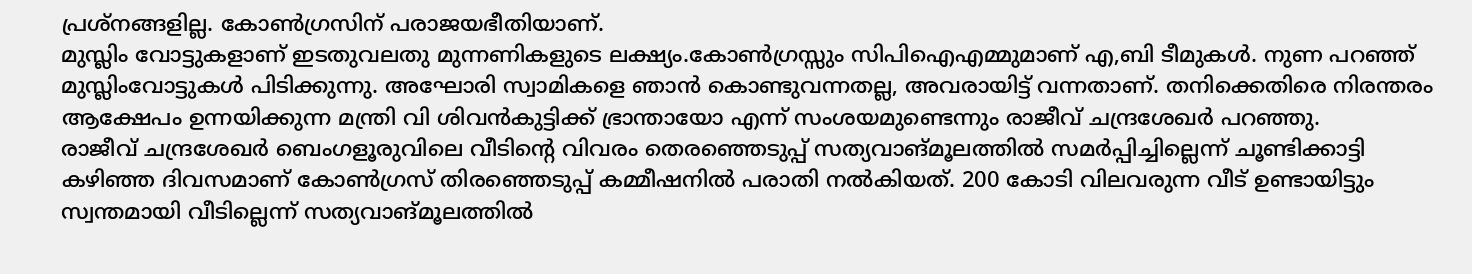പ്രശ്നങ്ങളില്ല. കോൺഗ്രസിന് പരാജയഭീതിയാണ്.
മുസ്ലിം വോട്ടുകളാണ് ഇടതുവലതു മുന്നണികളുടെ ലക്ഷ്യം.കോൺഗ്രസ്സും സിപിഐഎമ്മുമാണ് എ,ബി ടീമുകൾ. നുണ പറഞ്ഞ് മുസ്ലിംവോട്ടുകൾ പിടിക്കുന്നു. അഘോരി സ്വാമികളെ ഞാൻ കൊണ്ടുവന്നതല്ല, അവരായിട്ട് വന്നതാണ്. തനിക്കെതിരെ നിരന്തരം ആക്ഷേപം ഉന്നയിക്കുന്ന മന്ത്രി വി ശിവൻകുട്ടിക്ക് ഭ്രാന്തായോ എന്ന് സംശയമുണ്ടെന്നും രാജീവ് ചന്ദ്രശേഖർ പറഞ്ഞു.
രാജീവ് ചന്ദ്രശേഖർ ബെംഗളൂരുവിലെ വീടിൻ്റെ വിവരം തെരഞ്ഞെടുപ്പ് സത്യവാങ്മൂലത്തിൽ സമർപ്പിച്ചില്ലെന്ന് ചൂണ്ടിക്കാട്ടി കഴിഞ്ഞ ദിവസമാണ് കോൺഗ്രസ് തിരഞ്ഞെടുപ്പ് കമ്മീഷനിൽ പരാതി നൽകിയത്. 200 കോടി വിലവരുന്ന വീട് ഉണ്ടായിട്ടും സ്വന്തമായി വീടില്ലെന്ന് സത്യവാങ്മൂലത്തിൽ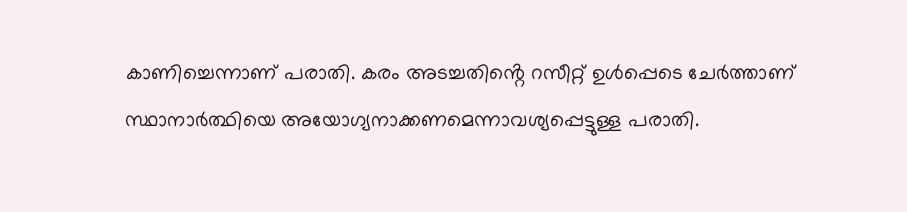കാണിച്ചെന്നാണ് പരാതി. കരം അടച്ചതിൻ്റെ റസീറ്റ് ഉൾപ്പെടെ ചേർത്താണ് സ്ഥാനാർത്ഥിയെ അയോഗ്യനാക്കണമെന്നാവശ്യപ്പെട്ടുള്ള പരാതി.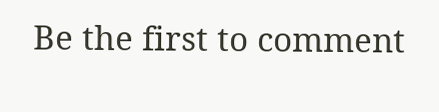Be the first to comment